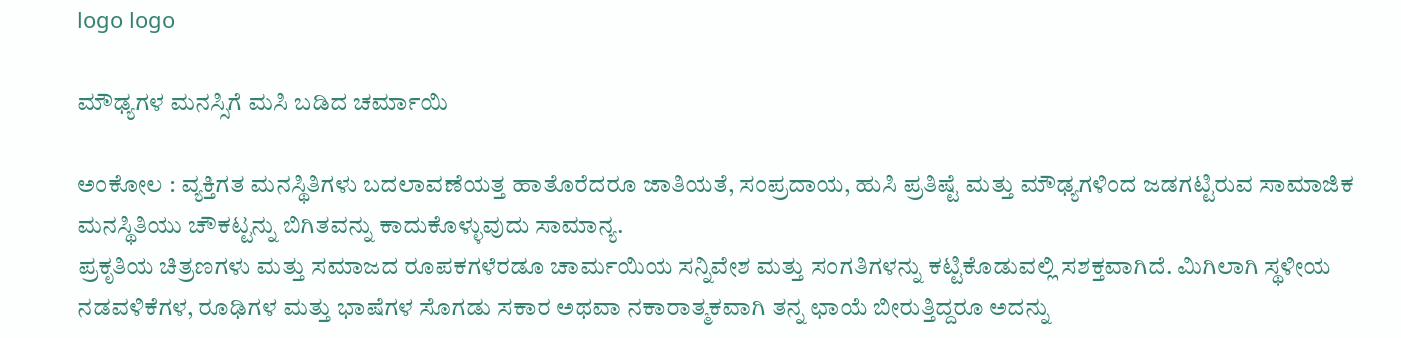logo logo

ಮೌಢ್ಯಗಳ ಮನಸ್ಸಿಗೆ ಮಸಿ ಬಡಿದ ಚರ್ಮಾಯಿ

ಅಂಕೋಲ : ವ್ಯಕ್ತಿಗತ ಮನಸ್ಥಿತಿಗಳು ಬದಲಾವಣೆಯತ್ತ ಹಾತೊರೆದರೂ ಜಾತಿಯತೆ, ಸಂಪ್ರದಾಯ, ಹುಸಿ ಪ್ರತಿಷ್ಟೆ ಮತ್ತು ಮೌಢ್ಯಗಳಿಂದ ಜಡಗಟ್ಟಿರುವ ಸಾಮಾಜಿಕ ಮನಸ್ಥಿತಿಯು ಚೌಕಟ್ಟನ್ನು ಬಿಗಿತವನ್ನು ಕಾದುಕೊಳ್ಳುವುದು ಸಾಮಾನ್ಯ.
ಪ್ರಕೃತಿಯ ಚಿತ್ರಣಗಳು ಮತ್ತು ಸಮಾಜದ ರೂಪಕಗಳೆರಡೂ ಚಾರ್ಮಯಿಯ ಸನ್ನಿವೇಶ ಮತ್ತು ಸಂಗತಿಗಳನ್ನು ಕಟ್ಟಿಕೊಡುವಲ್ಲಿ ಸಶಕ್ತವಾಗಿದೆ. ಮಿಗಿಲಾಗಿ ಸ್ಥಳೀಯ ನಡವಳಿಕೆಗಳ, ರೂಢಿಗಳ ಮತ್ತು ಭಾಷೆಗಳ ಸೊಗಡು ಸಕಾರ ಅಥವಾ ನಕಾರಾತ್ಮಕವಾಗಿ ತನ್ನ ಛಾಯೆ ಬೀರುತ್ತಿದ್ದರೂ ಅದನ್ನು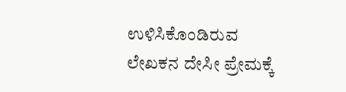ಉಳಿಸಿಕೊಂಡಿರುವ ಲೇಖಕನ ದೇಸೀ ಪ್ರೇಮಕ್ಕೆ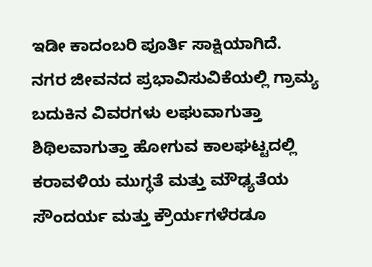ಇಡೀ ಕಾದಂಬರಿ ಪೂರ್ತಿ ಸಾಕ್ಷಿಯಾಗಿದೆ.
ನಗರ ಜೀವನದ ಪ್ರಭಾವಿಸುವಿಕೆಯಲ್ಲಿ ಗ್ರಾಮ್ಯ ಬದುಕಿನ ವಿವರಗಳು ಲಘುವಾಗುತ್ತಾ ಶಿಥಿಲವಾಗುತ್ತಾ ಹೋಗುವ ಕಾಲಘಟ್ಟದಲ್ಲಿ ಕರಾವಳಿಯ ಮುಗ್ಧತೆ ಮತ್ತು ಮೌಢ್ಯತೆಯ ಸೌಂದರ್ಯ ಮತ್ತು ಕ್ರೌರ್ಯಗಳೆರಡೂ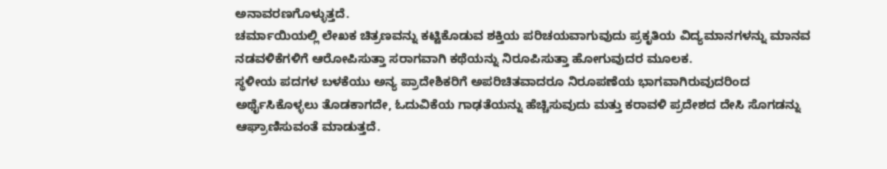ಅನಾವರಣಗೊಳ್ಳುತ್ತದೆ.
ಚರ್ಮಾಯಿಯಲ್ಲಿ ಲೇಖಕ ಚಿತ್ರಣವನ್ನು ಕಟ್ಟಿಕೊಡುವ ಶಕ್ತಿಯ ಪರಿಚಯವಾಗುವುದು ಪ್ರಕೃತಿಯ ವಿದ್ಯಮಾನಗಳನ್ನು ಮಾನವ ನಡವಳಿಕೆಗಳಿಗೆ ಆರೋಪಿಸುತ್ತಾ ಸರಾಗವಾಗಿ ಕಥೆಯನ್ನು ನಿರೂಪಿಸುತ್ತಾ ಹೋಗುವುದರ ಮೂಲಕ.
ಸ್ಥಳೀಯ ಪದಗಳ ಬಳಕೆಯು ಅನ್ಯ ಪ್ರಾದೇಶಿಕರಿಗೆ ಅಪರಿಚಿತವಾದರೂ ನಿರೂಪಣೆಯ ಭಾಗವಾಗಿರುವುದರಿಂದ ಅರ್ಥೈಸಿಕೊಳ್ಳಲು ತೊಡಕಾಗದೇ, ಓದುವಿಕೆಯ ಗಾಢತೆಯನ್ನು ಹೆಚ್ಚಿಸುವುದು ಮತ್ತು ಕರಾವಳಿ ಪ್ರದೇಶದ ದೇಸಿ ಸೊಗಡನ್ನು ಆಘ್ರಾಣಿಸುವಂತೆ ಮಾಡುತ್ತದೆ.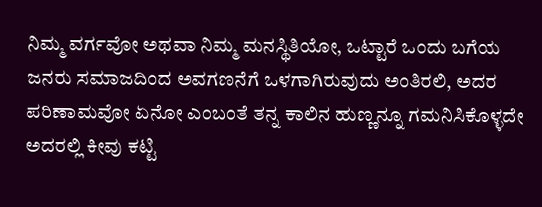ನಿಮ್ಮ ವರ್ಗವೋ ಅಥವಾ ನಿಮ್ಮ ಮನಸ್ಥಿತಿಯೋ, ಒಟ್ಟಾರೆ ಒಂದು ಬಗೆಯ ಜನರು ಸಮಾಜದಿಂದ ಅವಗಣನೆಗೆ ಒಳಗಾಗಿರುವುದು ಅಂತಿರಲಿ, ಅದರ ಪರಿಣಾಮವೋ ಏನೋ ಎಂಬಂತೆ ತನ್ನ ಕಾಲಿನ ಹುಣ್ಣನ್ನೂ ಗಮನಿಸಿಕೊಳ್ಳದೇ ಅದರಲ್ಲಿ ಕೀವು ಕಟ್ಟಿ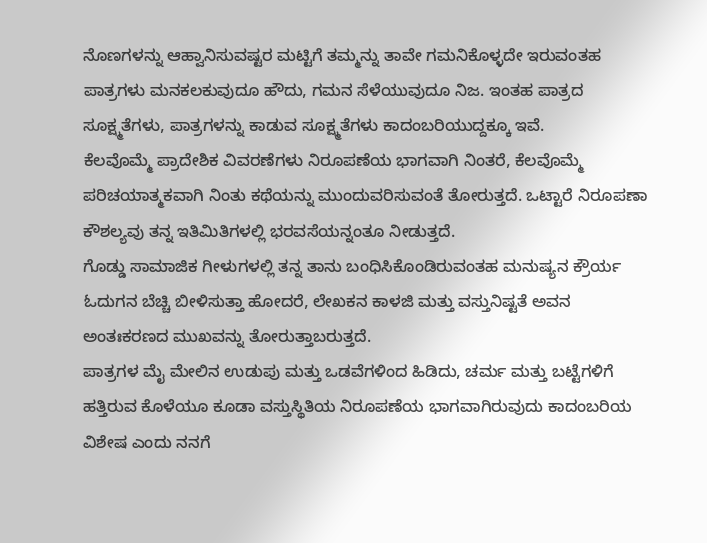ನೊಣಗಳನ್ನು ಆಹ್ವಾನಿಸುವಷ್ಟರ ಮಟ್ಟಿಗೆ ತಮ್ಮನ್ನು ತಾವೇ ಗಮನಿಕೊಳ್ಳದೇ ಇರುವಂತಹ ಪಾತ್ರಗಳು ಮನಕಲಕುವುದೂ ಹೌದು, ಗಮನ ಸೆಳೆಯುವುದೂ ನಿಜ. ಇಂತಹ ಪಾತ್ರದ ಸೂಕ್ಷ್ಮತೆಗಳು, ಪಾತ್ರಗಳನ್ನು ಕಾಡುವ ಸೂಕ್ಷ್ಮತೆಗಳು ಕಾದಂಬರಿಯುದ್ದಕ್ಕೂ ಇವೆ.
ಕೆಲವೊಮ್ಮೆ ಪ್ರಾದೇಶಿಕ ವಿವರಣೆಗಳು ನಿರೂಪಣೆಯ ಭಾಗವಾಗಿ ನಿಂತರೆ, ಕೆಲವೊಮ್ಮೆ ಪರಿಚಯಾತ್ಮಕವಾಗಿ ನಿಂತು ಕಥೆಯನ್ನು ಮುಂದುವರಿಸುವಂತೆ ತೋರುತ್ತದೆ. ಒಟ್ಟಾರೆ ನಿರೂಪಣಾ ಕೌಶಲ್ಯವು ತನ್ನ ಇತಿಮಿತಿಗಳಲ್ಲಿ ಭರವಸೆಯನ್ನಂತೂ ನೀಡುತ್ತದೆ.
ಗೊಡ್ಡು ಸಾಮಾಜಿಕ ಗೀಳುಗಳಲ್ಲಿ ತನ್ನ ತಾನು ಬಂಧಿಸಿಕೊಂಡಿರುವಂತಹ ಮನುಷ್ಯನ ಕ್ರೌರ್ಯ ಓದುಗನ ಬೆಚ್ಚಿ ಬೀಳಿಸುತ್ತಾ ಹೋದರೆ, ಲೇಖಕನ ಕಾಳಜಿ ಮತ್ತು ವಸ್ತುನಿಷ್ಟತೆ ಅವನ ಅಂತಃಕರಣದ ಮುಖವನ್ನು ತೋರುತ್ತಾಬರುತ್ತದೆ.
ಪಾತ್ರಗಳ ಮೈ ಮೇಲಿನ ಉಡುಪು ಮತ್ತು ಒಡವೆಗಳಿಂದ ಹಿಡಿದು, ಚರ್ಮ ಮತ್ತು ಬಟ್ಟೆಗಳಿಗೆ ಹತ್ತಿರುವ ಕೊಳೆಯೂ ಕೂಡಾ ವಸ್ತುಸ್ಥಿತಿಯ ನಿರೂಪಣೆಯ ಭಾಗವಾಗಿರುವುದು ಕಾದಂಬರಿಯ ವಿಶೇಷ ಎಂದು ನನಗೆ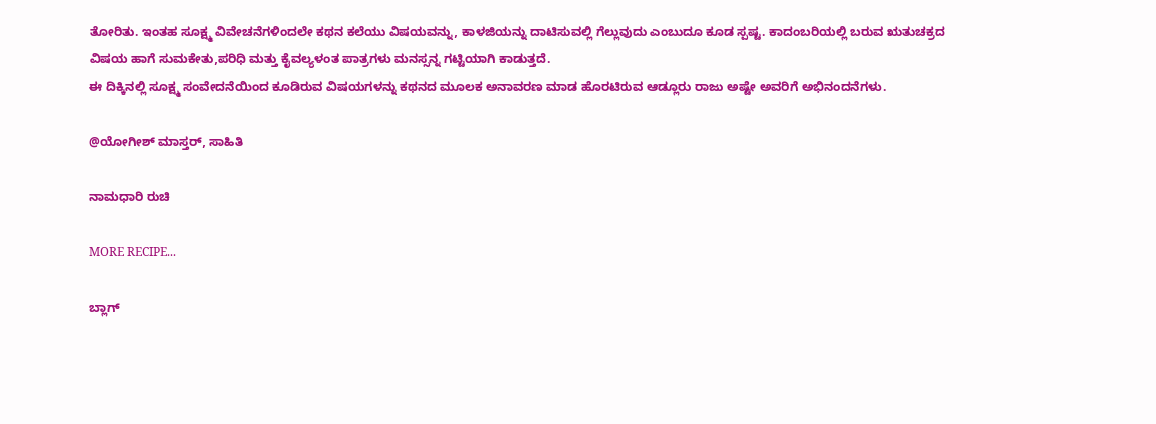ತೋರಿತು. ಇಂತಹ ಸೂಕ್ಷ್ಮ ವಿವೇಚನೆಗಳಿಂದಲೇ ಕಥನ ಕಲೆಯು ವಿಷಯವನ್ನು, ಕಾಳಜಿಯನ್ನು ದಾಟಿಸುವಲ್ಲಿ ಗೆಲ್ಲುವುದು ಎಂಬುದೂ ಕೂಡ ಸ್ಪಷ್ಟ. ಕಾದಂಬರಿಯಲ್ಲಿ ಬರುವ ಋತುಚಕ್ರದ ವಿಷಯ ಹಾಗೆ ಸುಮಕೇತು,ಪರಿಧಿ ಮತ್ತು ಕೈವಲ್ಯಳಂತ ಪಾತ್ರಗಳು ಮನಸ್ಸನ್ನ ಗಟ್ಟಿಯಾಗಿ ಕಾಡುತ್ತದೆ.
ಈ ದಿಕ್ಕಿನಲ್ಲಿ ಸೂಕ್ಷ್ಮ ಸಂವೇದನೆಯಿಂದ ಕೂಡಿರುವ ವಿಷಯಗಳನ್ನು ಕಥನದ ಮೂಲಕ ಅನಾವರಣ ಮಾಡ ಹೊರಟಿರುವ ಆಡ್ಲೂರು ರಾಜು ಅಷ್ಟೇ ಅವರಿಗೆ ಅಭಿನಂದನೆಗಳು.

@ಯೋಗೀಶ್ ಮಾಸ್ತರ್, ಸಾಹಿತಿ

ನಾಮಧಾರಿ ರುಚಿ

MORE RECIPE...

ಬ್ಲಾಗ್